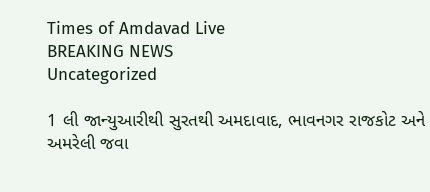Times of Amdavad Live
BREAKING NEWS
Uncategorized

1 લી જાન્યુઆરીથી સુરતથી અમદાવાદ, ભાવનગર રાજકોટ અને અમરેલી જવા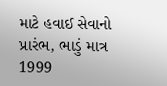માટે હવાઈ સેવાનો પ્રારંભ, ભાડું માત્ર 1999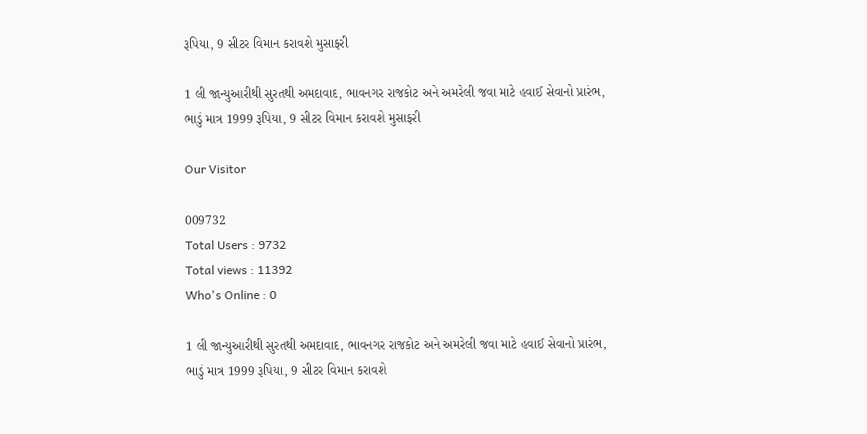રૂપિયા, 9 સીટર વિમાન કરાવશે મુસાફરી

1 લી જાન્યુઆરીથી સુરતથી અમદાવાદ, ભાવનગર રાજકોટ અને અમરેલી જવા માટે હવાઈ સેવાનો પ્રારંભ, ભાડું માત્ર 1999 રૂપિયા, 9 સીટર વિમાન કરાવશે મુસાફરી

Our Visitor

009732
Total Users : 9732
Total views : 11392
Who's Online : 0

1 લી જાન્યુઆરીથી સુરતથી અમદાવાદ, ભાવનગર રાજકોટ અને અમરેલી જવા માટે હવાઈ સેવાનો પ્રારંભ, ભાડું માત્ર 1999 રૂપિયા, 9 સીટર વિમાન કરાવશે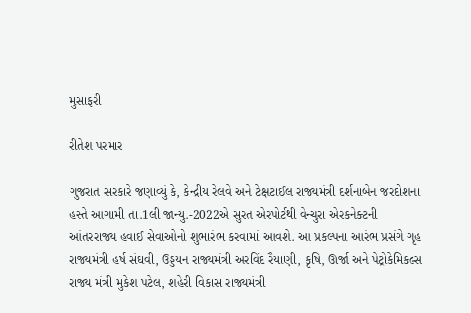મુસાફરી

રીતેશ પરમાર

ગુજરાત સરકારે જણાવ્યું કે, કેન્દ્રીય રેલવે અને ટેક્ષટાઈલ રાજ્યમંત્રી દર્શનાબેન જરદોશના હસ્તે આગામી તા.1લી જાન્યુ.-2022એ સુરત એરપોર્ટથી વેન્ચુરા એરકનેક્ટની આંતરરાજ્ય હવાઈ સેવાઓનો શુભારંભ કરવામાં આવશે. આ પ્રકલ્પના આરંભ પ્રસંગે ગૃહ રાજ્યમંત્રી હર્ષ સંઘવી, ઉડ્ડયન રાજ્યમંત્રી અરવિંદ રૈયાણી, કૃષિ, ઊર્જા અને પેટ્રોકેમિકલ્સ રાજ્ય મંત્રી મુકેશ પટેલ, શહેરી વિકાસ રાજ્યમંત્રી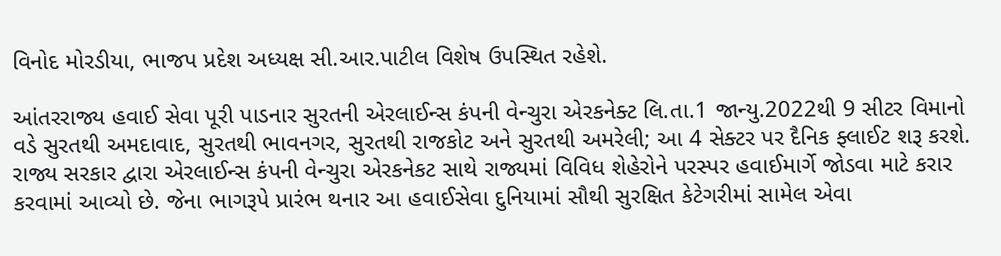વિનોદ મોરડીયા, ભાજપ પ્રદેશ અધ્યક્ષ સી.આર.પાટીલ વિશેષ ઉપસ્થિત રહેશે.

આંતરરાજ્ય હવાઈ સેવા પૂરી પાડનાર સુરતની એરલાઈન્સ કંપની વેન્ચુરા એરકનેક્ટ લિ.તા.1 જાન્યુ.2022થી 9 સીટર વિમાનો વડે સુરતથી અમદાવાદ, સુરતથી ભાવનગર, સુરતથી રાજકોટ અને સુરતથી અમરેલી; આ 4 સેક્ટર પર દૈનિક ફ્લાઈટ શરૂ કરશે. રાજ્ય સરકાર દ્વારા એરલાઈન્સ કંપની વેન્ચુરા એરકનેકટ સાથે રાજ્યમાં વિવિધ શેહેરોને પરસ્પર હવાઈમાર્ગે જોડવા માટે કરાર કરવામાં આવ્યો છે. જેના ભાગરૂપે પ્રારંભ થનાર આ હવાઈસેવા દુનિયામાં સૌથી સુરક્ષિત કેટેગરીમાં સામેલ એવા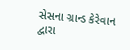સેસના ગ્રાન્ડ કેરેવાન દ્વારા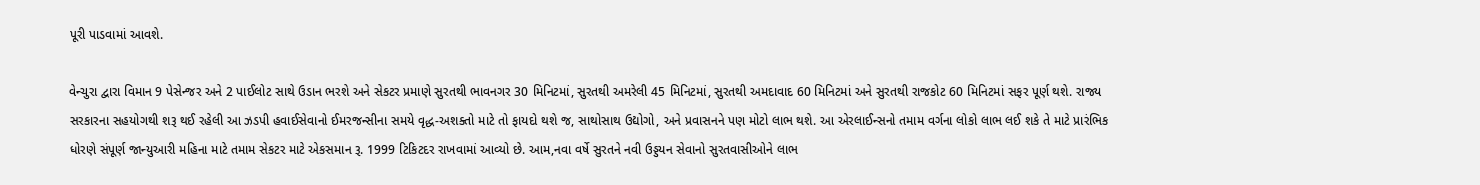પૂરી પાડવામાં આવશે.

વેન્ચુરા દ્વારા વિમાન 9 પેસેન્જર અને 2 પાઈલોટ સાથે ઉડાન ભરશે અને સેકટર પ્રમાણે સુરતથી ભાવનગર 30 મિનિટમાં, સુરતથી અમરેલી 45 મિનિટમાં, સુરતથી અમદાવાદ 60 મિનિટમાં અને સુરતથી રાજકોટ 60 મિનિટમાં સફર પૂર્ણ થશે. રાજ્ય સરકારના સહયોગથી શરૂ થઈ રહેલી આ ઝડપી હવાઈસેવાનો ઈમરજન્સીના સમયે વૃદ્ધ-અશક્તો માટે તો ફાયદો થશે જ, સાથોસાથ ઉદ્યોગો, અને પ્રવાસનને પણ મોટો લાભ થશે. આ એરલાઈન્સનો તમામ વર્ગના લોકો લાભ લઈ શકે તે માટે પ્રારંભિક ધોરણે સંપૂર્ણ જાન્યુઆરી મહિના માટે તમામ સેકટર માટે એકસમાન રૂ. 1999 ટિકિટદર રાખવામાં આવ્યો છે. આમ,નવા વર્ષે સુરતને નવી ઉડ્ડયન સેવાનો સુરતવાસીઓને લાભ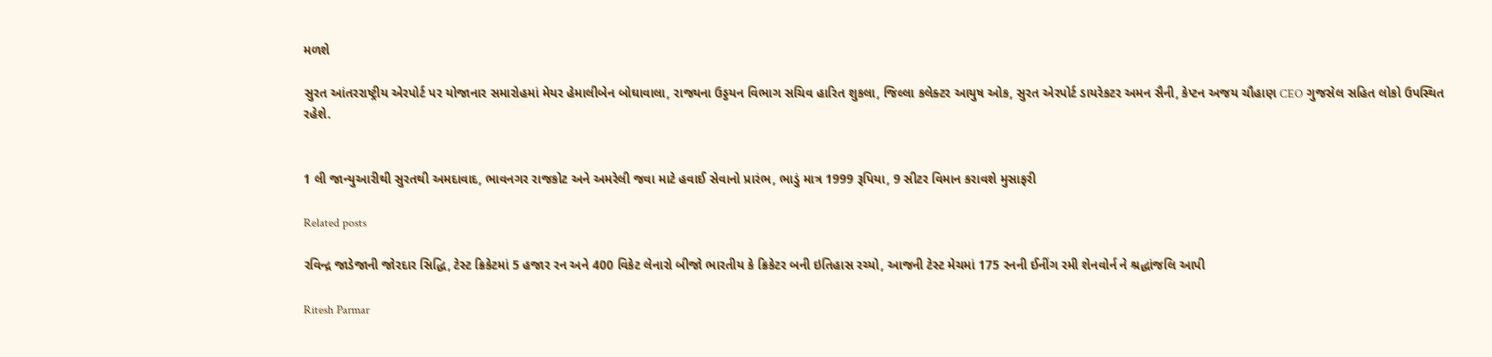મળશે

સુરત આંતરરાષ્ટ્રીય એરપોર્ટ પર યોજાનાર સમારોહમાં મેયર હેમાલીબેન બોઘાવાલા, રાજ્યના ઉડ્ડયન વિભાગ સચિવ હારિત શુકલા, જિલ્લા કલેક્ટર આયુષ ઓક, સુરત એરપોર્ટ ડાયરેકટર અમન સૈની, કેપ્ટન અજય ચૌહાણ CEO ગુજસેલ સહિત લોકો ઉપસ્થિત રહેશે.


1 લી જાન્યુઆરીથી સુરતથી અમદાવાદ, ભાવનગર રાજકોટ અને અમરેલી જવા માટે હવાઈ સેવાનો પ્રારંભ, ભાડું માત્ર 1999 રૂપિયા, 9 સીટર વિમાન કરાવશે મુસાફરી

Related posts

રવિન્દ્ર જાડેજાની જોરદાર સિદ્ધિ, ટેસ્ટ ક્રિકેટમાં 5 હજાર રન અને 400 વિકેટ લેનારો બીજો ભારતીય કે ક્રિકેટર બની ઇતિહાસ રચ્યો, આજની ટેસ્ટ મેચમાં 175 રનની ઈનીંગ રમી શેનવોર્ન ને શ્રદ્ધાંજલિ આપી

Ritesh Parmar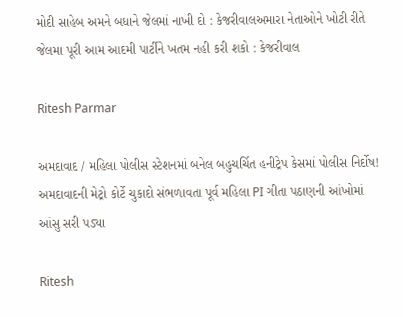મોદી સાહેબ અમને બધાને જેલમાં નાખી દો : કેજરીવાલઅમારા નેતાઓને ખોટી રીતે જેલમા પૂરી આમ આદમી પાર્ટીને ખતમ નહી કરી શકો : કેજરીવાલ

Ritesh Parmar

અમદાવાદ / મહિલા પોલીસ સ્ટેશનમાં બનેલ બહુચર્ચિત હનીટ્રેપ કેસમાં પોલીસ નિર્દોષ! અમદાવાદની મેટ્રો કોર્ટે ચુકાદો સંભળાવતા પૂર્વ મહિલા PI ગીતા પઠાણની આંખોમાં આંસુ સરી પડ્યા

Ritesh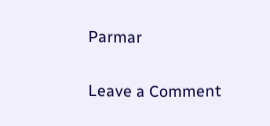Parmar

Leave a Comment